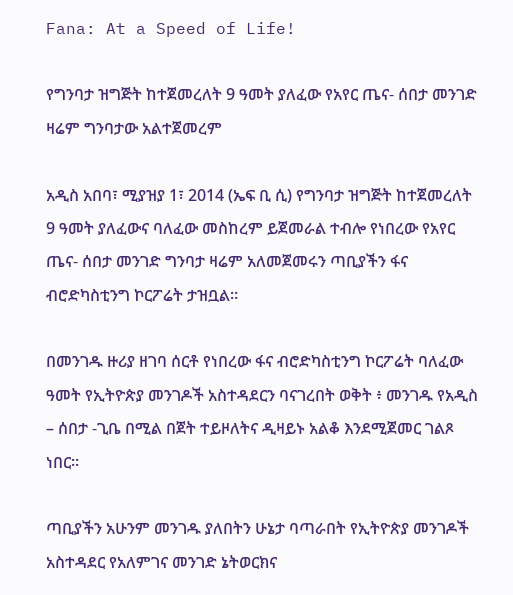Fana: At a Speed of Life!

የግንባታ ዝግጅት ከተጀመረለት 9 ዓመት ያለፈው የአየር ጤና- ሰበታ መንገድ ዛሬም ግንባታው አልተጀመረም

አዲስ አበባ፣ ሚያዝያ 1፣ 2014 (ኤፍ ቢ ሲ) የግንባታ ዝግጅት ከተጀመረለት 9 ዓመት ያለፈውና ባለፈው መስከረም ይጀመራል ተብሎ የነበረው የአየር ጤና- ሰበታ መንገድ ግንባታ ዛሬም አለመጀመሩን ጣቢያችን ፋና ብሮድካስቲንግ ኮርፖሬት ታዝቧል።

በመንገዱ ዙሪያ ዘገባ ሰርቶ የነበረው ፋና ብሮድካስቲንግ ኮርፖሬት ባለፈው ዓመት የኢትዮጵያ መንገዶች አስተዳደርን ባናገረበት ወቅት ፥ መንገዱ የአዲስ – ሰበታ -ጊቤ በሚል በጀት ተይዞለትና ዲዛይኑ አልቆ እንደሚጀመር ገልጾ ነበር።

ጣቢያችን አሁንም መንገዱ ያለበትን ሁኔታ ባጣራበት የኢትዮጵያ መንገዶች አስተዳደር የአለምገና መንገድ ኔትወርክና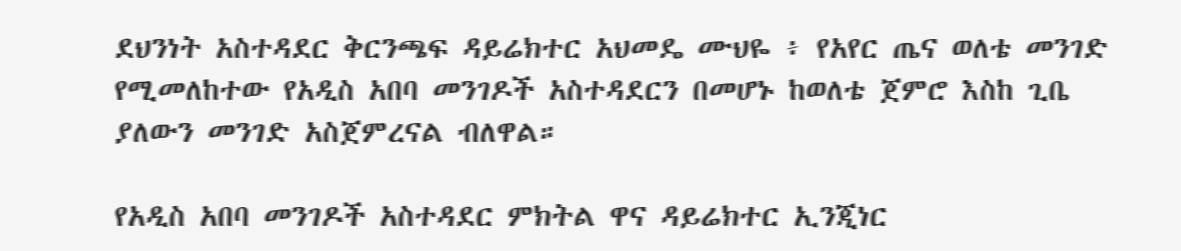ደህንነት አስተዳደር ቅርንጫፍ ዳይሬክተር አህመዴ ሙህዬ ፥ የአየር ጤና ወለቴ መንገድ የሚመለከተው የአዲስ አበባ መንገዶች አስተዳደርን በመሆኑ ከወለቴ ጀምሮ እስከ ጊቤ ያለውን መንገድ አስጀምረናል ብለዋል።

የአዲስ አበባ መንገዶች አስተዳደር ምክትል ዋና ዳይሬክተር ኢንጂነር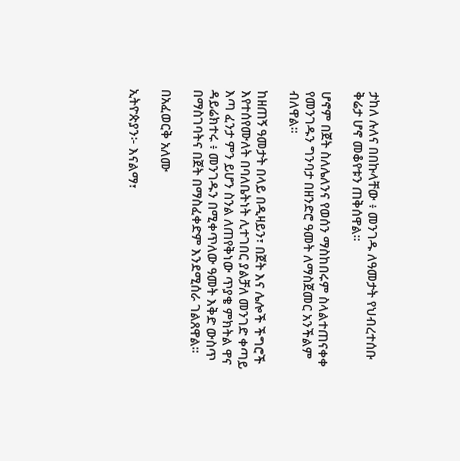ታከለ ሉለና በበኩላቸው ፥ መንገዱ ለዓመታት የህብረተሰቡ ቅሬታ ሆኖ መቆየቱን ጠቅሰዋል።

ሆኖም በጀት ስለሌለንና የወሰን ማስከበሩም ስላልተጠናቀቀ የመንገዱን ግንባታ በዘንድሮ ዓመት ለማስጀመር አንችልም ብለዋል።

ከዘጠኝ ዓመታት በላይ በዲዛይን፣ በጀት እና ሌሎች ችግሮች እየተሰየሙለት በባለቤትነት ሊተገበር ያልቻለ መንገድ ቀጣይ እጣ ፈንታ ምን ይሆን ስንል ለጠየቅነው ጥያቄ ምክትል ዋና ዳይሬክተሩ ፥ መንገዱን በሚቀጥለው ዓመት እቅድ ውስጥ በማስገባትና በጀት በማስፈቀድም እንደሚሰራ ገልጸዋል።

በአፈወርቅ አለሙ

ኢትዮጵያን፦ እናልማ፣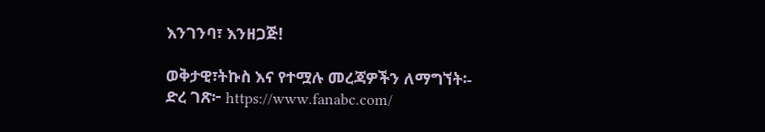እንገንባ፣ እንዘጋጅ!

ወቅታዊ፣ትኩስ እና የተሟሉ መረጃዎችን ለማግኘት፡-
ድረ ገጽ፦ https://www.fanabc.com/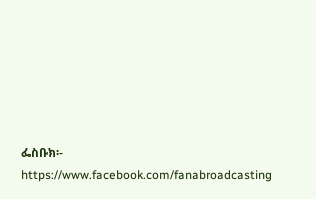ፌስቡክ፡- https://www.facebook.com/fanabroadcasting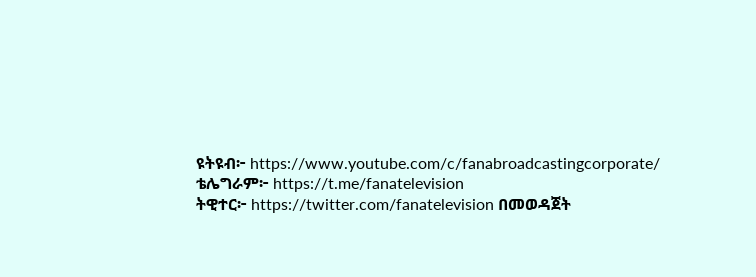ዩትዩብ፦ https://www.youtube.com/c/fanabroadcastingcorporate/
ቴሌግራም፦ https://t.me/fanatelevision
ትዊተር፦ https://twitter.com/fanatelevision በመወዳጀት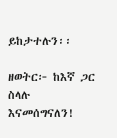ይከታተሉን፡፡

ዘወትር፦ ከእኛ ጋር ስላሉ እናመሰግናለን!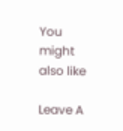You might also like

Leave A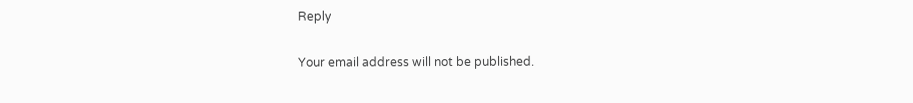Reply

Your email address will not be published.